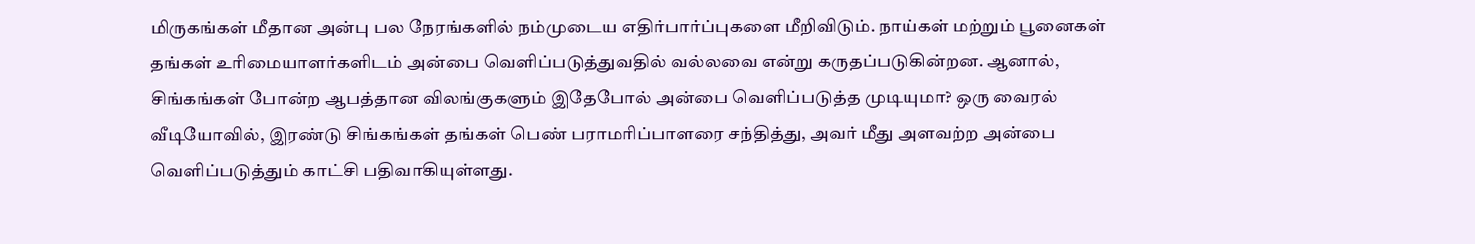மிருகங்கள் மீதான அன்பு பல நேரங்களில் நம்முடைய எதிர்பார்ப்புகளை மீறிவிடும். நாய்கள் மற்றும் பூனைகள் தங்கள் உரிமையாளர்களிடம் அன்பை வெளிப்படுத்துவதில் வல்லவை என்று கருதப்படுகின்றன. ஆனால், சிங்கங்கள் போன்ற ஆபத்தான விலங்குகளும் இதேபோல் அன்பை வெளிப்படுத்த முடியுமா? ஒரு வைரல் வீடியோவில், இரண்டு சிங்கங்கள் தங்கள் பெண் பராமரிப்பாளரை சந்தித்து, அவர் மீது அளவற்ற அன்பை வெளிப்படுத்தும் காட்சி பதிவாகியுள்ளது.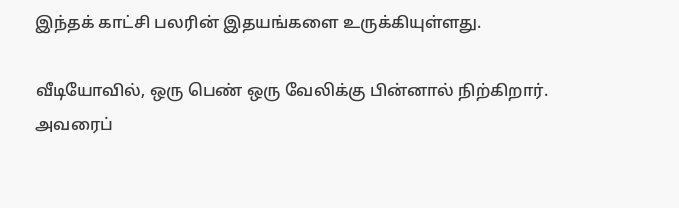இந்தக் காட்சி பலரின் இதயங்களை உருக்கியுள்ளது.

வீடியோவில், ஒரு பெண் ஒரு வேலிக்கு பின்னால் நிற்கிறார். அவரைப்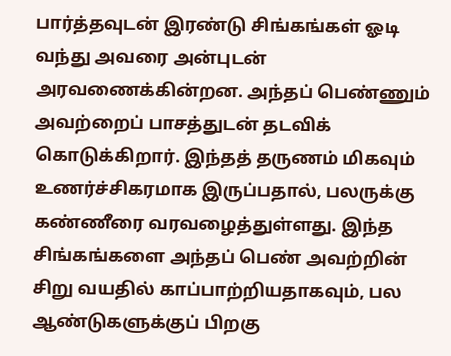பார்த்தவுடன் இரண்டு சிங்கங்கள் ஓடி வந்து அவரை அன்புடன் அரவணைக்கின்றன. அந்தப் பெண்ணும் அவற்றைப் பாசத்துடன் தடவிக் கொடுக்கிறார். இந்தத் தருணம் மிகவும் உணர்ச்சிகரமாக இருப்பதால், பலருக்கு கண்ணீரை வரவழைத்துள்ளது. இந்த சிங்கங்களை அந்தப் பெண் அவற்றின் சிறு வயதில் காப்பாற்றியதாகவும், பல ஆண்டுகளுக்குப் பிறகு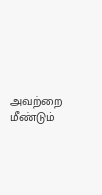அவற்றை மீண்டும்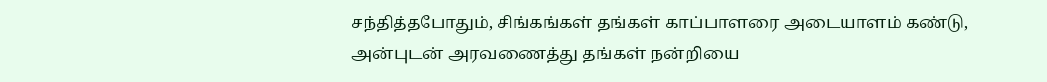சந்தித்தபோதும், சிங்கங்கள் தங்கள் காப்பாளரை அடையாளம் கண்டு, அன்புடன் அரவணைத்து தங்கள் நன்றியை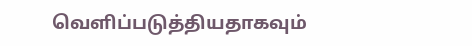வெளிப்படுத்தியதாகவும்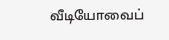வீடியோவைப்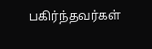பகிர்ந்தவர்கள்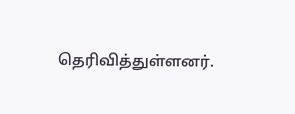தெரிவித்துள்ளனர்.